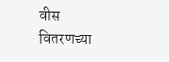वीस वितरणच्या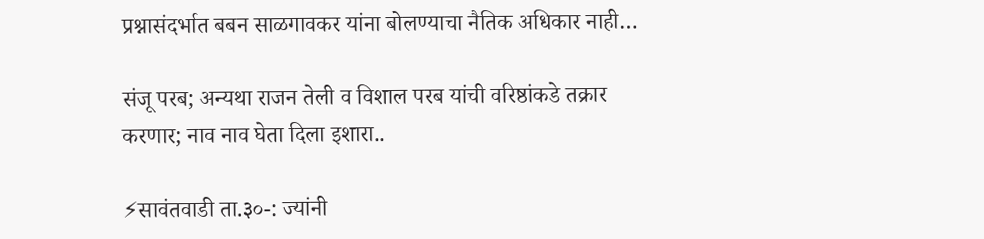प्रश्नासंदर्भात बबन साळगावकर यांना बोलण्याचा नैतिक अधिकार नाही…

संजू परब; अन्यथा राजन तेली व विशाल परब यांची वरिष्ठांकडे तक्रार करणार; नाव नाव घेता दिला इशारा..

⚡सावंतवाडी ता.३०-: ज्यांनी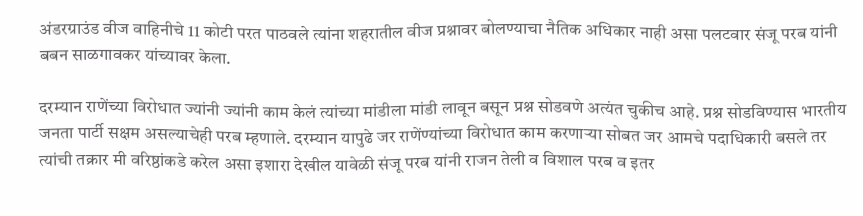अंडरग्राउंड वीज वाहिनीचे 11 कोटी परत पाठवले त्यांना शहरातील वीज प्रश्नावर बोलण्याचा नैतिक अधिकार नाही असा पलटवार संजू परब यांनी बबन साळगावकर यांच्यावर केला.

दरम्यान राणेंच्या विरोधात ज्यांनी ज्यांनी काम केलं त्यांच्या मांडीला मांडी लावून बसून प्रश्न सोडवणे अत्यंत चुकीच आहे. प्रश्न सोडविण्यास भारतीय जनता पार्टी सक्षम असल्याचेही परब म्हणाले. दरम्यान यापुढे जर राणेंण्यांच्या विरोधात काम करणाऱ्या सोबत जर आमचे पदाधिकारी बसले तर त्यांची तक्रार मी वरिष्ठांकडे करेल असा इशारा देखील यावेळी संजू परब यांनी राजन तेली व विशाल परब व इतर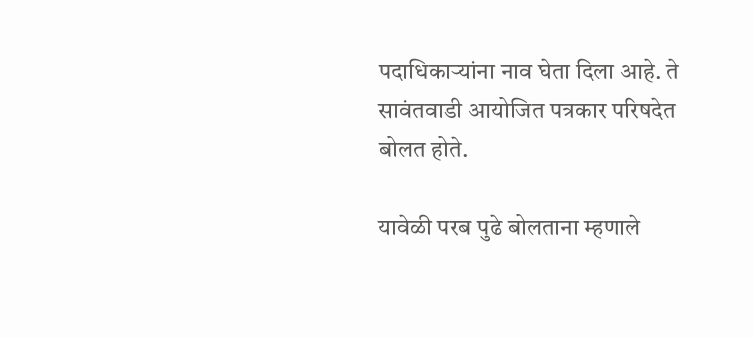पदाधिकाऱ्यांना नाव घेता दिला आहे. ते सावंतवाडी आयोजित पत्रकार परिषदेत बोलत होते.

यावेळी परब पुढे बोलताना म्हणाले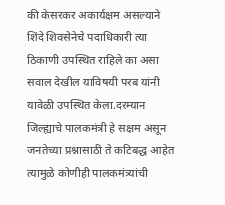की केसरकर अकार्यक्षम असल्याने शिंदे शिवसेनेचे पदाधिकारी त्या ठिकाणी उपस्थित राहिले का असा सवाल देखील याविषयी परब यांनी यावेळी उपस्थित केला.दरम्यान जिल्ह्याचे पालकमंत्री हे सक्षम असून जनतेच्या प्रश्नासाठी ते कटिबद्ध आहेत त्यामुळे कोणीही पालकमंत्र्यांची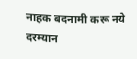नाहक बदनामी करू नये दरम्यान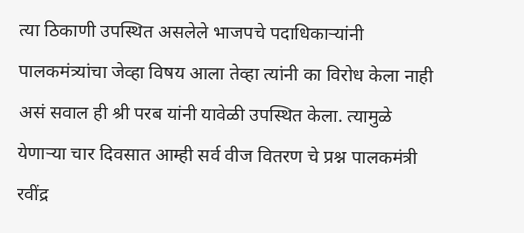त्या ठिकाणी उपस्थित असलेले भाजपचे पदाधिकाऱ्यांनी पालकमंत्र्यांचा जेव्हा विषय आला तेव्हा त्यांनी का विरोध केला नाही असं सवाल ही श्री परब यांनी यावेळी उपस्थित केला. त्यामुळे येणाऱ्या चार दिवसात आम्ही सर्व वीज वितरण चे प्रश्न पालकमंत्री रवींद्र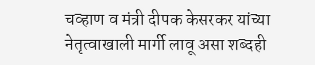चव्हाण व मंत्री दीपक केसरकर यांच्या नेतृत्वाखाली मार्गी लावू असा शब्दही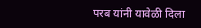परब यांनी यावेळी दिला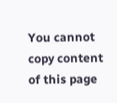You cannot copy content of this page